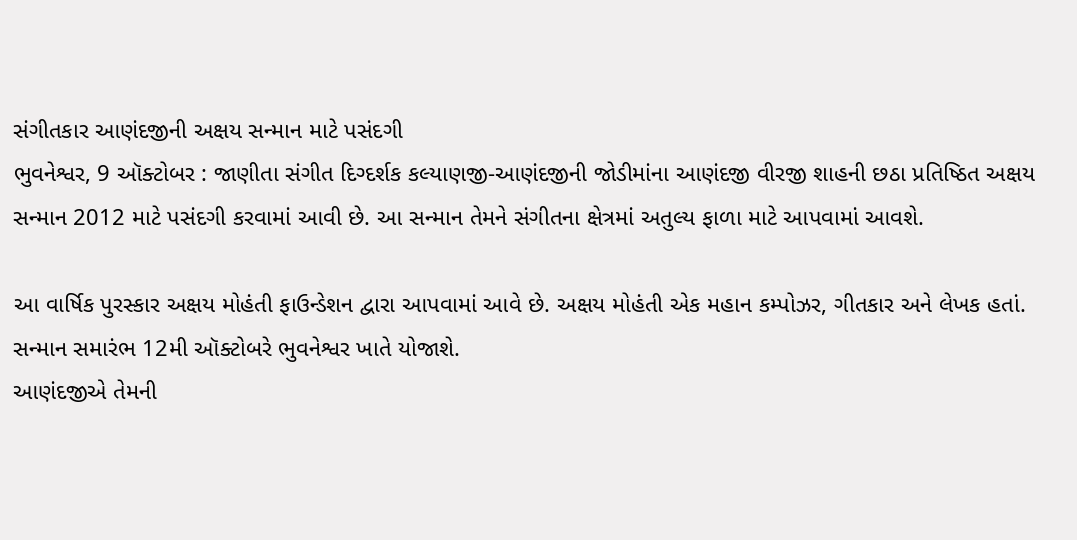સંગીતકાર આણંદજીની અક્ષય સન્માન માટે પસંદગી
ભુવનેશ્વર, 9 ઑક્ટોબર : જાણીતા સંગીત દિગ્દર્શક કલ્યાણજી-આણંદજીની જોડીમાંના આણંદજી વીરજી શાહની છઠા પ્રતિષ્ઠિત અક્ષય સન્માન 2012 માટે પસંદગી કરવામાં આવી છે. આ સન્માન તેમને સંગીતના ક્ષેત્રમાં અતુલ્ય ફાળા માટે આપવામાં આવશે.

આ વાર્ષિક પુરસ્કાર અક્ષય મોહંતી ફાઉન્ડેશન દ્વારા આપવામાં આવે છે. અક્ષય મોહંતી એક મહાન કમ્પોઝર, ગીતકાર અને લેખક હતાં. સન્માન સમારંભ 12મી ઑક્ટોબરે ભુવનેશ્વર ખાતે યોજાશે.
આણંદજીએ તેમની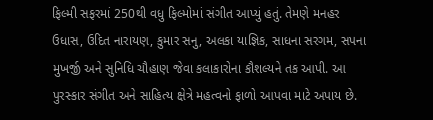ફિલ્મી સફરમાં 250થી વધુ ફિલ્મોમાં સંગીત આપ્યું હતું. તેમણે મનહર ઉધાસ, ઉદિત નારાયણ, કુમાર સનુ, અલકા યાજ્ઞિક, સાધના સરગમ, સપના મુખર્જી અને સુનિધિ ચૌહાણ જેવા કલાકારોના કૌશલ્યને તક આપી. આ પુરસ્કાર સંગીત અને સાહિત્ય ક્ષેત્રે મહત્વનો ફાળો આપવા માટે અપાય છે.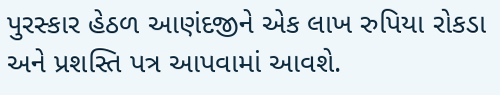પુરસ્કાર હેઠળ આણંદજીને એક લાખ રુપિયા રોકડા અને પ્રશસ્તિ પત્ર આપવામાં આવશે.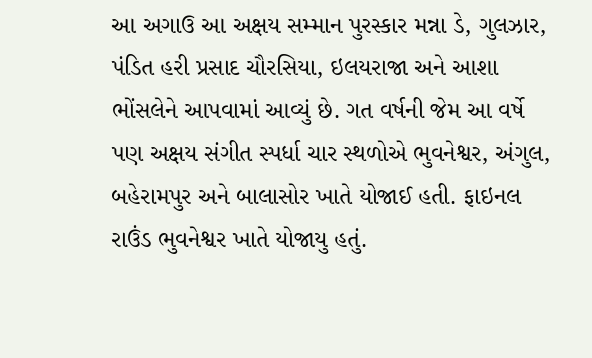આ અગાઉ આ અક્ષય સમ્માન પુરસ્કાર મન્ના ડે, ગુલઝાર, પંડિત હરી પ્રસાદ ચૌરસિયા, ઇલયરાજા અને આશા ભોંસલેને આપવામાં આવ્યું છે. ગત વર્ષની જેમ આ વર્ષે પણ અક્ષય સંગીત સ્પર્ધા ચાર સ્થળોએ ભુવનેશ્વર, અંગુલ, બહેરામપુર અને બાલાસોર ખાતે યોજાઈ હતી. ફાઇનલ રાઉંડ ભુવનેશ્વર ખાતે યોજાયુ હતું.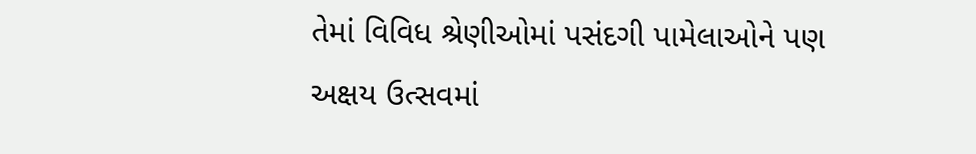તેમાં વિવિધ શ્રેણીઓમાં પસંદગી પામેલાઓને પણ અક્ષય ઉત્સવમાં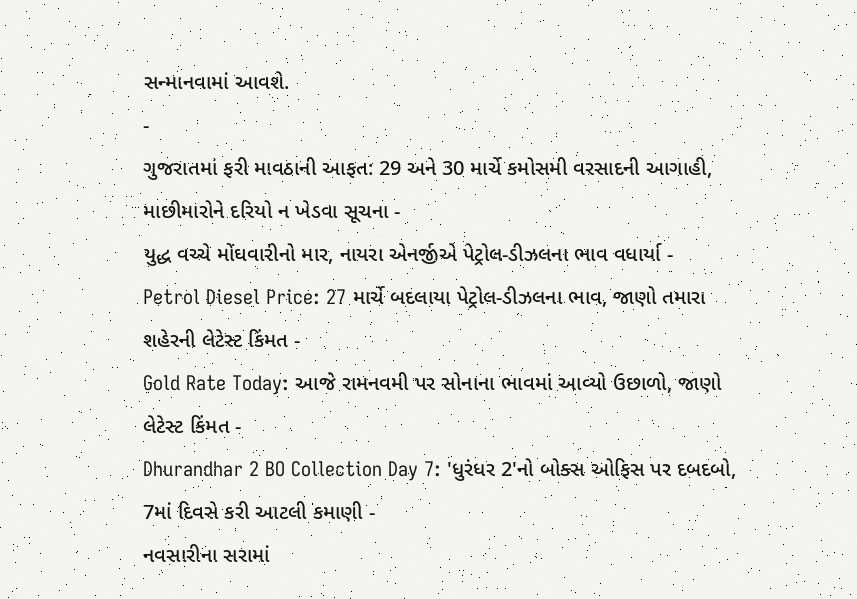સન્માનવામાં આવશે.
-
ગુજરાતમાં ફરી માવઠાની આફત: 29 અને 30 માર્ચે કમોસમી વરસાદની આગાહી, માછીમારોને દરિયો ન ખેડવા સૂચના -
યુદ્ધ વચ્ચે મોંઘવારીનો માર, નાયરા એનર્જીએ પેટ્રોલ-ડીઝલના ભાવ વધાર્યા -
Petrol Diesel Price: 27 માર્ચે બદલાયા પેટ્રોલ-ડીઝલના ભાવ, જાણો તમારા શહેરની લેટેસ્ટ કિંમત -
Gold Rate Today: આજે રામનવમી પર સોનાના ભાવમાં આવ્યો ઉછાળો, જાણો લેટેસ્ટ કિંમત -
Dhurandhar 2 BO Collection Day 7: 'ધુરંધર 2'નો બોક્સ ઓફિસ પર દબદબો, 7માં દિવસે કરી આટલી કમાણી -
નવસારીના સરામાં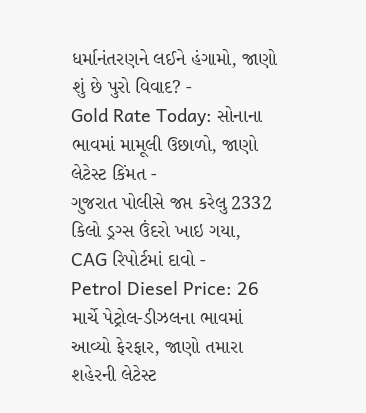ધર્માનંતરણને લઈને હંગામો, જાણો શું છે પુરો વિવાદ? -
Gold Rate Today: સોનાના ભાવમાં મામૂલી ઉછાળો, જાણો લેટેસ્ટ કિંમત -
ગુજરાત પોલીસે જપ્ત કરેલુ 2332 કિલો ડ્રગ્સ ઉંદરો ખાઇ ગયા, CAG રિપોર્ટમાં દાવો -
Petrol Diesel Price: 26 માર્ચે પેટ્રોલ-ડીઝલના ભાવમાં આવ્યો ફેરફાર, જાણો તમારા શહેરની લેટેસ્ટ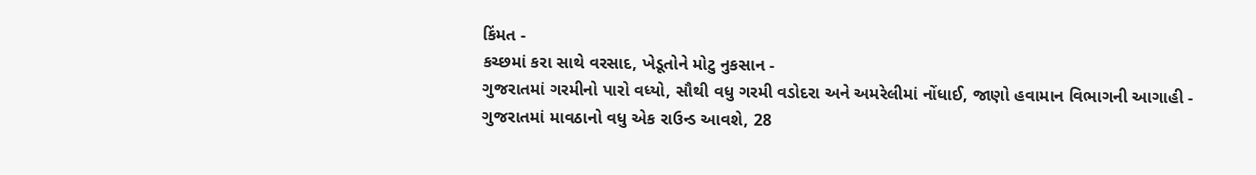કિંમત -
કચ્છમાં કરા સાથે વરસાદ, ખેડૂતોને મોટુ નુકસાન -
ગુજરાતમાં ગરમીનો પારો વધ્યો, સૌથી વધુ ગરમી વડોદરા અને અમરેલીમાં નોંધાઈ, જાણો હવામાન વિભાગની આગાહી -
ગુજરાતમાં માવઠાનો વધુ એક રાઉન્ડ આવશે, 28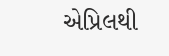એપ્રિલથી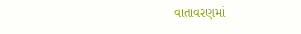વાતાવરણમાં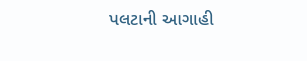પલટાની આગાહી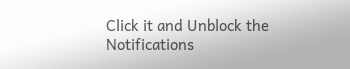Click it and Unblock the Notifications